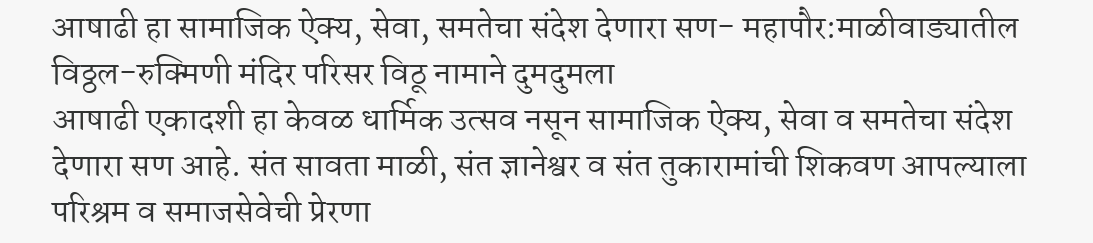आषाढी हा सामाजिक ऐक्य, सेवा, समतेचा संदेश देणारा सण- महापौर:माळीवाड्यातील विठ्ठल-रुक्मिणी मंदिर परिसर विठू नामाने दुमदुमला
आषाढी एकादशी हा केवळ धार्मिक उत्सव नसून सामाजिक ऐक्य, सेवा व समतेचा संदेश देणारा सण आहे. संत सावता माळी, संत ज्ञानेश्वर व संत तुकारामांची शिकवण आपल्याला परिश्रम व समाजसेवेची प्रेरणा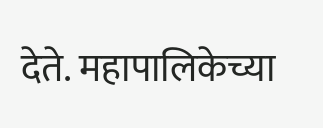देते. महापालिकेच्या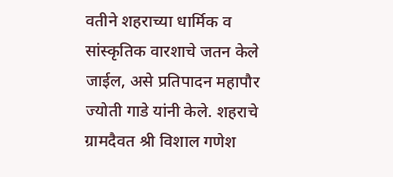वतीने शहराच्या धार्मिक व सांस्कृतिक वारशाचे जतन केले जाईल, असे प्रतिपादन महापौर ज्योती गाडे यांनी केले. शहराचे ग्रामदैवत श्री विशाल गणेश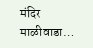मंदिर माळीवाडा…